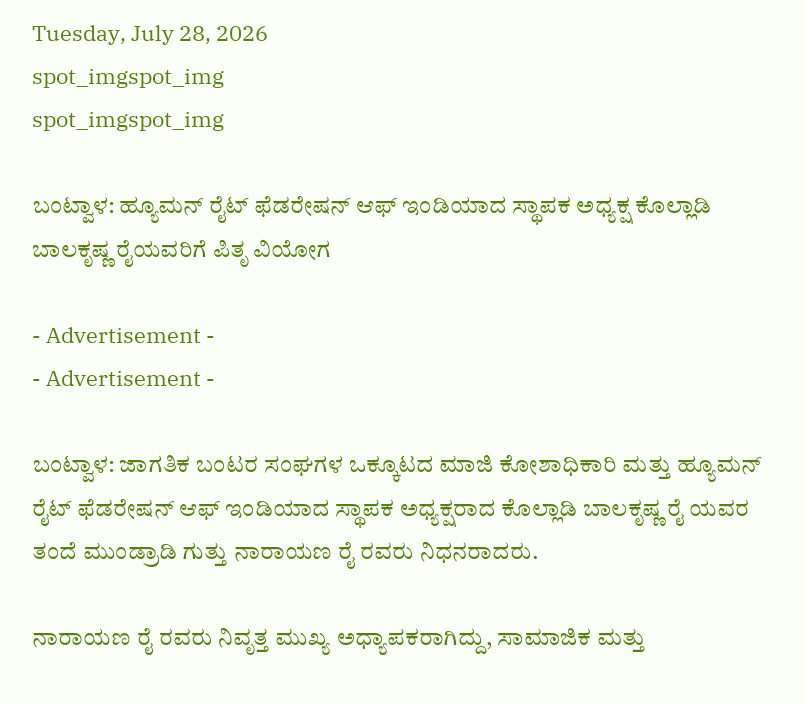Tuesday, July 28, 2026
spot_imgspot_img
spot_imgspot_img

ಬಂಟ್ವಾಳ: ಹ್ಯೂಮನ್ ರೈಟ್ ಫೆಡರೇಷನ್ ಆಫ್ ಇಂಡಿಯಾದ ಸ್ಥಾಪಕ ಅಧ್ಯಕ್ಷ ಕೊಲ್ಲಾಡಿ ಬಾಲಕೃಷ್ಣ ರೈಯವರಿಗೆ ಪಿತೃ ವಿಯೋಗ

- Advertisement -
- Advertisement -

ಬಂಟ್ವಾಳ: ಜಾಗತಿಕ ಬಂಟರ ಸಂಘಗಳ ಒಕ್ಕೂಟದ ಮಾಜಿ ಕೋಶಾಧಿಕಾರಿ ಮತ್ತು ಹ್ಯೂಮನ್ ರೈಟ್ ಫೆಡರೇಷನ್ ಆಫ್ ಇಂಡಿಯಾದ ಸ್ಥಾಪಕ ಅಧ್ಯಕ್ಷರಾದ ಕೊಲ್ಲಾಡಿ ಬಾಲಕೃಷ್ಣ ರೈ ಯವರ ತಂದೆ ಮುಂಡ್ರಾಡಿ ಗುತ್ತು ನಾರಾಯಣ ರೈ ರವರು ನಿಧನರಾದರು.

ನಾರಾಯಣ ರೈ ರವರು ನಿವೃತ್ತ ಮುಖ್ಯ ಅಧ್ಯಾಪಕರಾಗಿದ್ದು, ಸಾಮಾಜಿಕ ಮತ್ತು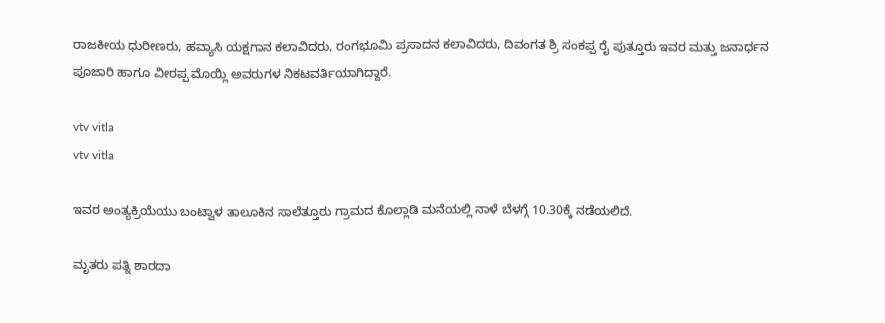ರಾಜಕೀಯ ಧುರೀಣರು, ಹವ್ಯಾಸಿ ಯಕ್ಷಗಾನ ಕಲಾವಿದರು, ರಂಗಭೂಮಿ ಪ್ರಸಾದನ ಕಲಾವಿದರು, ದಿವಂಗತ ಶ್ರಿ ಸಂಕಪ್ಪ ರೈ ಪುತ್ತೂರು ಇವರ ಮತ್ತು ಜನಾರ್ಧನ ಪೂಜಾರಿ ಹಾಗೂ ವೀರಪ್ಪ ಮೊಯ್ಲಿ ಅವರುಗಳ ನಿಕಟವರ್ತಿಯಾಗಿದ್ದಾರೆ.

vtv vitla
vtv vitla

ಇವರ ಅಂತ್ಯಕ್ರಿಯೆಯು ಬಂಟ್ವಾಳ ತಾಲೂಕಿನ ಸಾಲೆತ್ತೂರು ಗ್ರಾಮದ ಕೊಲ್ಲಾಡಿ ಮನೆಯಲ್ಲಿ ನಾಳೆ ಬೆಳಗ್ಗೆ 10.30ಕ್ಕೆ ನಡೆಯಲಿದೆ.

ಮೃತರು ಪತ್ನಿ ಶಾರದಾ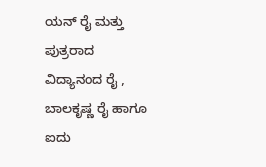ಯನ್ ರೈ ಮತ್ತು ಪುತ್ರರಾದ ವಿದ್ಯಾನಂದ ರೈ , ಬಾಲಕೃಷ್ಣ ರೈ ಹಾಗೂ ಐದು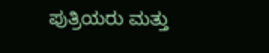ಪುತ್ರಿಯರು ಮತ್ತು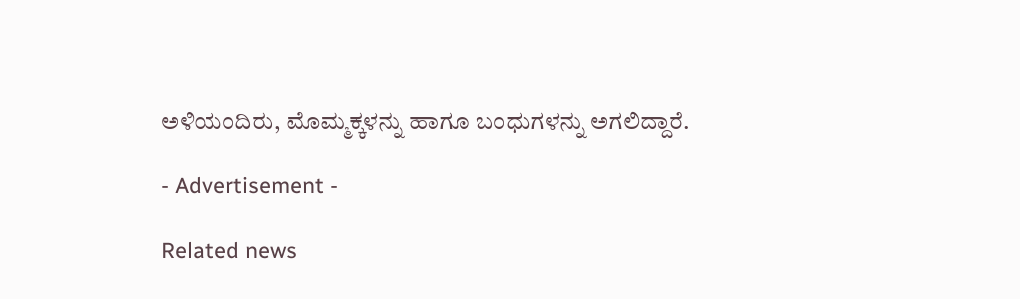ಅಳಿಯಂದಿರು, ಮೊಮ್ಮಕ್ಕಳನ್ನು ಹಾಗೂ ಬಂಧುಗಳನ್ನು ಅಗಲಿದ್ದಾರೆ.

- Advertisement -

Related news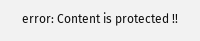error: Content is protected !!